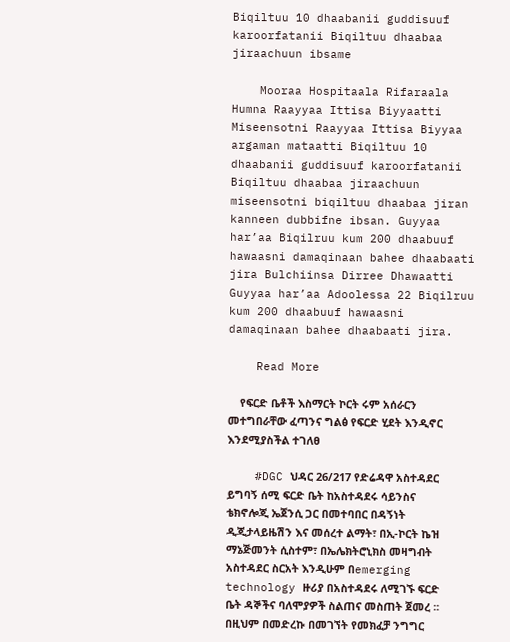Biqiltuu 10 dhaabanii guddisuuf karoorfatanii Biqiltuu dhaabaa jiraachuun ibsame

    Mooraa Hospitaala Rifaraala Humna Raayyaa Ittisa Biyyaatti Miseensotni Raayyaa Ittisa Biyyaa argaman mataatti Biqiltuu 10 dhaabanii guddisuuf karoorfatanii Biqiltuu dhaabaa jiraachuun miseensotni biqiltuu dhaabaa jiran kanneen dubbifne ibsan. Guyyaa har’aa Biqilruu kum 200 dhaabuuf hawaasni damaqinaan bahee dhaabaati jira Bulchiinsa Dirree Dhawaatti Guyyaa har’aa Adoolessa 22 Biqilruu kum 200 dhaabuuf hawaasni damaqinaan bahee dhaabaati jira.

    Read More

    የፍርድ ቤቶች እስማርት ኮርት ሩም አሰራርን መተግበራቸው ፈጣንና ግልፅ የፍርድ ሂደት እንዲኖር እንደሚያስችል ተገለፀ

    #DGC ህዳር 26/217 የድሬዳዋ አስተዳደር ይግባኝ ሰሚ ፍርድ ቤት ከአስተዳደሩ ሳይንስና ቴክኖሎጂ ኤጀንሲ ጋር በመተባበር በዳኝነት ዲጂታላይዜሽን እና መሰረተ ልማት፣ በኢ-ኮርት ኬዝ ማኔጅመንት ሲስተም፣ በኤሌክትሮኒክስ መዛግብት አስተዳደር ስርአት እንዲሁም በemerging technology ዙሪያ በአስተዳደሩ ለሚገኙ ፍርድ ቤት ዳኞችና ባለሞያዎች ስልጠና መስጠት ጀመረ ፡፡ በዚህም በመድረኩ በመገኘት የመክፈቻ ንግግር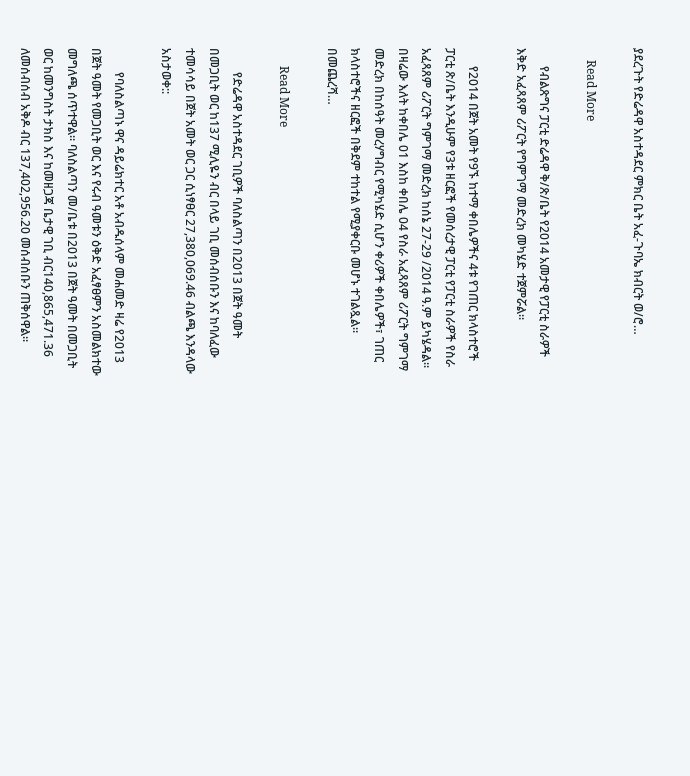ያደረጉት የድሬዳዋ አስተዳደር ምክር ቤት አፈ-ጉባኤ ክብርት ወ/ሮ…

    Read More

      የብልጽግና ፓርቲ ድሬዳዋ ቅ/ጽ/ቤት የ2014 አመታዊ የፓርቲ ስራዎች እቅድ አፈጻጸም ሪፖርት የግምገማ መድረክ መካሄድ ተጀምሯል።

      የ2014 በጀት አመት የ9ኙ ከተማ ቀበሌዎችና 4ቱ የገጠር ክላስተሮች ፓርቲ ጽ/ቤት እንዲሁም የ3ቱ ዘርፎች የመሰረታዊ ፓርቲ የፓርቲ ስራዎች የስራ አፈጻጸም ሪፖርት ግምገማ መድረክ ከሰኔ 27-29 /2014 ዓ.ም ይካሄዳል፡፡ በዛሬው እለት ከቀበሌ 01 እስከ ቀበሌ 04 የስራ አፈጻጸም ሪፖርት ግምገማ መድረክ በከሰዓት መረሃግብር የሚካሄድ ሲሆን ቀሪዎች ቀበሌዎች፣ ገጠር ክላስተሮችና ዘርፎች በቅደም ተከተል የሚያቀርቡ መሆኑ ተገልጿል። በመጨረሻ…

      Read More

        የድሬዳዋ አስተዳደር ገቢዎች ባለስልጣን በ2013 በጀት ዓመት በመጋቢት ወር ከ137 ሚሊዬን ብር በላይ ገቢ መሰብሰቡን እና ከባለፈው ተመሳሳይ በጀት አመት ወር ጋር ሲነፃፀር 27,380,069.46 ብልጫ እንዳላው አስታወቀ::

        የባለስልጣኑ ዋና ዳይሬክተር አቶ አብዱሰላም መሐመድ ዛሬ የ2013 በጀት ዓመት የመጋቢት ወር እና የሩብ ዓመቱን ዕቅድ አፈፃፀምን አስመልክተው መግለጫ ሰጥተዋል፡፡ ባለስልጣን መ/ቤቱ በ2013 በጀት ዓመት በመጋቢት ወር ከመንግስት ታክስ እና ከመዘጋጃ ቤታዊ ገቢ ብር140,865,471.36 ለመሰብሰብ አቅዶ ብር 137,402,956.20 መሰብሰቡን ጠቅሰዋል፡፡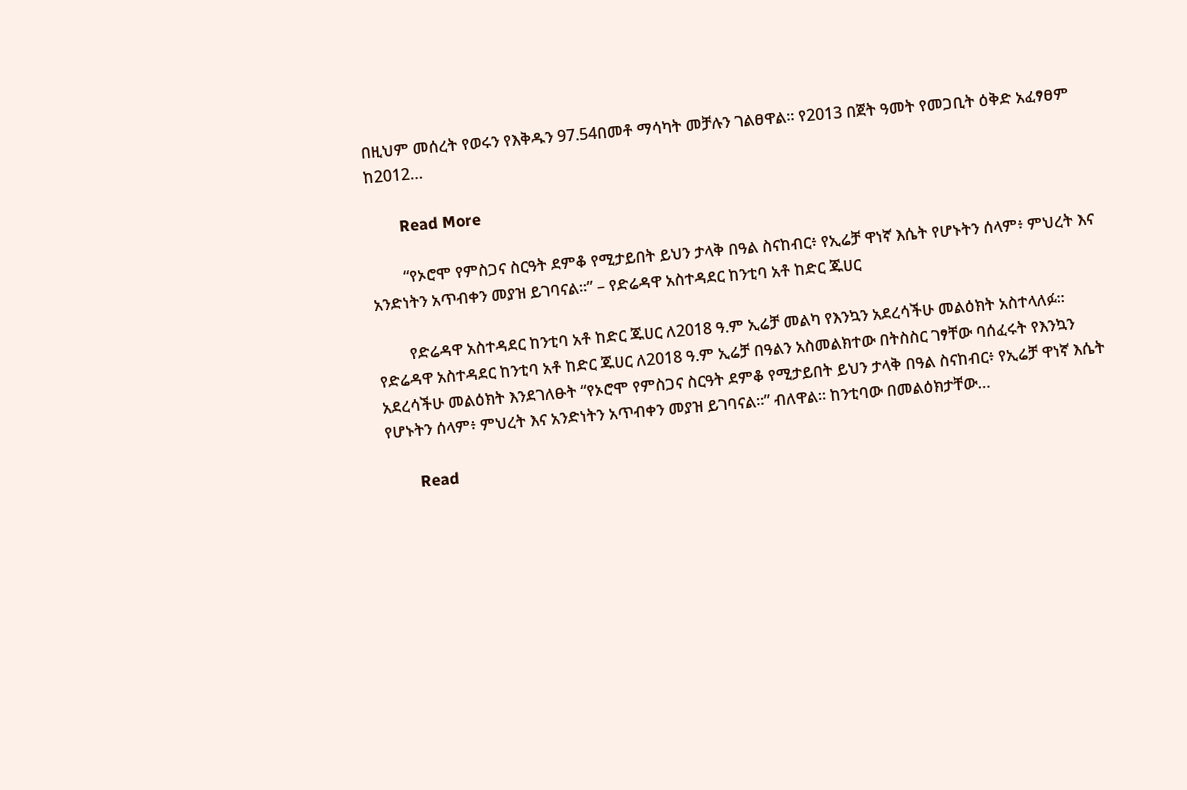በዚህም መሰረት የወሩን የእቅዱን 97.54በመቶ ማሳካት መቻሉን ገልፀዋል፡፡ የ2013 በጀት ዓመት የመጋቢት ዕቅድ አፈፃፀም ከ2012…

        Read More

        “የኦሮሞ የምስጋና ስርዓት ደምቆ የሚታይበት ይህን ታላቅ በዓል ስናከብር፥ የኢሬቻ ዋነኛ እሴት የሆኑትን ሰላም፥ ምህረት እና አንድነትን አጥብቀን መያዝ ይገባናል።” – የድሬዳዋ አስተዳደር ከንቲባ አቶ ከድር ጁሀር

        የድሬዳዋ አስተዳደር ከንቲባ አቶ ከድር ጁሀር ለ2018 ዓ.ም ኢሬቻ መልካ የእንኳን አደረሳችሁ መልዕክት አስተላለፉ። የድሬዳዋ አስተዳደር ከንቲባ አቶ ከድር ጁሀር ለ2018 ዓ.ም ኢሬቻ በዓልን አስመልክተው በትስስር ገፃቸው ባሰፈሩት የእንኳን አደረሳችሁ መልዕክት እንደገለፁት “የኦሮሞ የምስጋና ስርዓት ደምቆ የሚታይበት ይህን ታላቅ በዓል ስናከብር፥ የኢሬቻ ዋነኛ እሴት የሆኑትን ሰላም፥ ምህረት እና አንድነትን አጥብቀን መያዝ ይገባናል።” ብለዋል። ከንቲባው በመልዕክታቸው…

        Read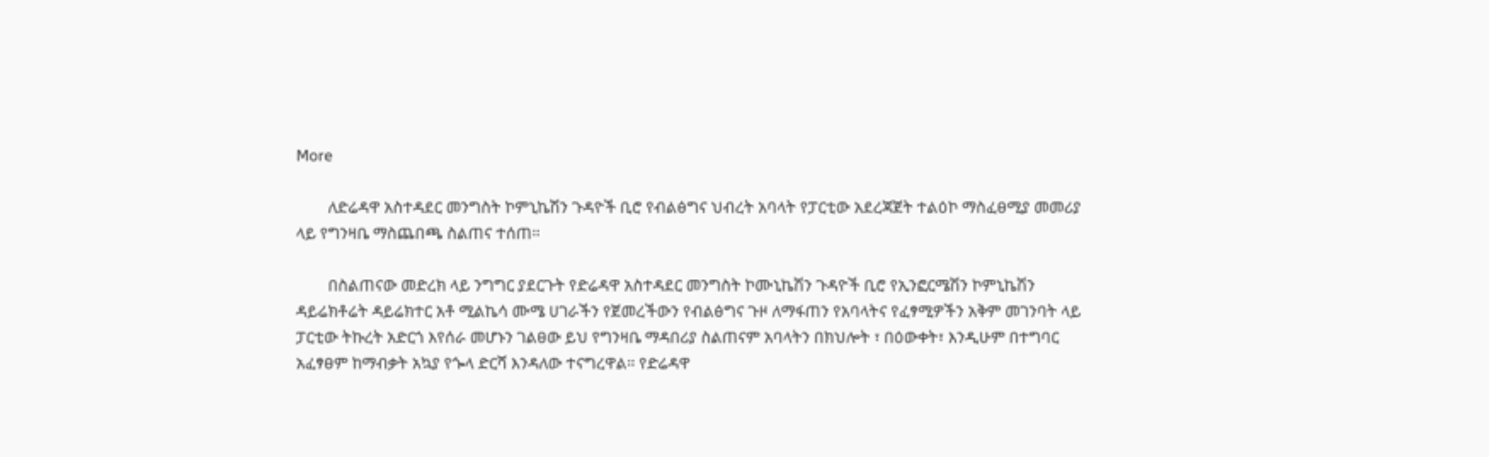More

        ለድሬዳዋ አስተዳደር መንግስት ኮምኒኬሽን ጉዳዮች ቢሮ የብልፅግና ህብረት አባላት የፓርቲው አደረጃጀት ተልዕኮ ማስፈፀሚያ መመሪያ ላይ የግንዛቤ ማስጨበጫ ስልጠና ተሰጠ።

        በስልጠናው መድረክ ላይ ንግግር ያደርጉት የድሬዳዋ አስተዳደር መንግስት ኮሙኒኬሽን ጉዳዮች ቢሮ የኢንፎርሜሽን ኮምኒኬሽን ዳይሬክቶሬት ዳይሬክተር አቶ ሚልኬሳ ሙሜ ሀገራችን የጀመረችውን የብልፅግና ጉዞ ለማፋጠን የአባላትና የፈፃሚዎችን አቅም መገንባት ላይ ፓርቲው ትኩረት አድርጎ እየሰራ መሆኑን ገልፀው ይህ የግንዛቤ ማዳበሪያ ስልጠናም አባላትን በክህሎት ፣ በዕውቀት፣ እንዲሁም በተግባር አፈፃፀም ከማብቃት አኳያ የጐላ ድርሻ እንዳለው ተናግረዋል። የድሬዳዋ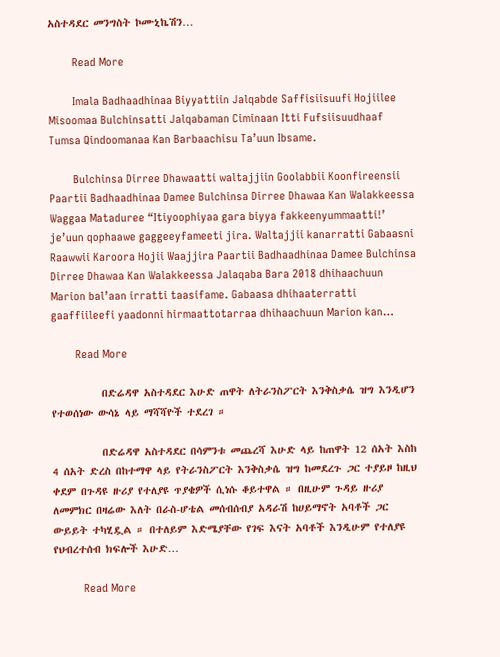አስተዳደር መንግስት ኮሙኒኬሽን…

        Read More

        Imala Badhaadhinaa Biyyattiin Jalqabde Saffisiisuufi Hojiilee Misoomaa Bulchinsatti Jalqabaman Ciminaan Itti Fufsiisuudhaaf Tumsa Qindoomanaa Kan Barbaachisu Ta’uun Ibsame.

        Bulchinsa Dirree Dhawaatti waltajjiin Goolabbii Koonfireensii Paartii Badhaadhinaa Damee Bulchinsa Dirree Dhawaa Kan Walakkeessa Waggaa Mataduree “Itiyoophiyaa gara biyya fakkeenyummaatti!’ je’uun qophaawe gaggeeyfameeti jira. Waltajjii kanarratti Gabaasni Raawwii Karoora Hojii Waajjira Paartii Badhaadhinaa Damee Bulchinsa Dirree Dhawaa Kan Walakkeessa Jalaqaba Bara 2018 dhihaachuun Marion bal’aan irratti taasifame. Gabaasa dhihaaterratti gaaffiileefi yaadonni hirmaattotarraa dhihaachuun Marion kan…

        Read More

          በድሬዳዋ አስተዳደር እሁድ ጠዋት ለትራንስፖርት እንቅስቃሴ ዝግ እንዲሆን የተወሰነው ውሳኔ ላይ ማሻሻዮች ተደረገ ።

          በድሬዳዋ አስተዳደር በሳምንቱ መጨረሻ እሁድ ላይ ከጠዋት 12 ሰአት እስከ 4 ሰአት ድረስ በከተማዋ ላይ የትራንስፖርት እንቅስቃሴ ዝግ ከመደረጉ ጋር ተያይዞ ከዚህ ቀደም በጉዳዩ ዙሪያ የተለያዩ ጥያቄዎች ሲነሱ ቆይተዋል ። በዚሁም ጉዳይ ዙሪያ ለመምክር በዛሬው እለት በራስ-ሆቴል መሰብሰብያ አዳራሽ ከሀይማኖት አባቶች ጋር ውይይት ተካሂዷል ። በተለይም እድሜያቸው የገፍ እናት አባቶች እንዲሁም የተለያዩ የህብረተሰብ ክፍሎች እሁድ…

          Read More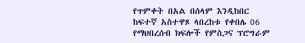የጥምቀት በአል በሰላም እንዲከበር ከፍተኛ አስተዋጾ ላበረከቱ የቀበሌ 06 የማህበረሰብ ክፍሎች የምስጋና ፕሮግራም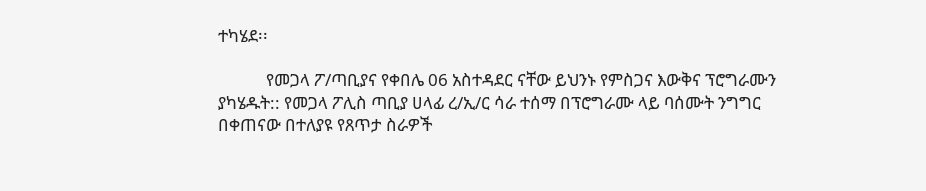ተካሄደ፡፡

            የመጋላ ፖ/ጣቢያና የቀበሌ 06 አስተዳደር ናቸው ይህንኑ የምስጋና እውቅና ፕሮግራሙን ያካሄዱት:: የመጋላ ፖሊስ ጣቢያ ሀላፊ ረ/ኢ/ር ሳራ ተሰማ በፕሮግራሙ ላይ ባሰሙት ንግግር በቀጠናው በተለያዩ የጸጥታ ስራዎች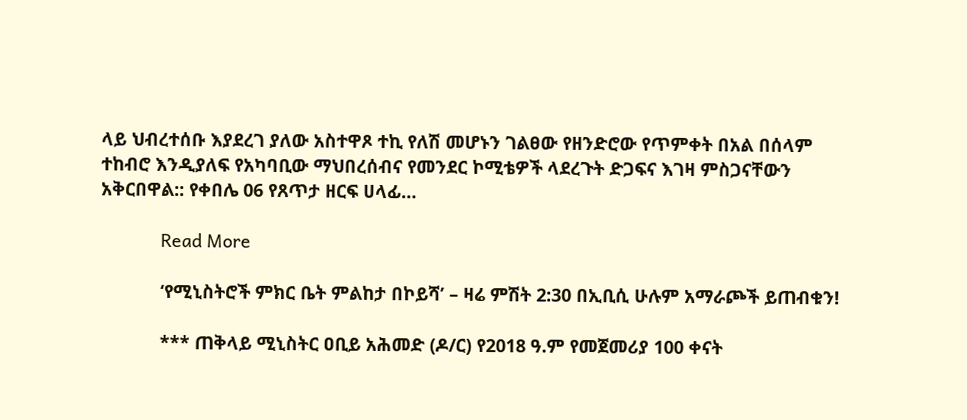ላይ ህብረተሰቡ እያደረገ ያለው አስተዋጾ ተኪ የለሽ መሆኑን ገልፀው የዘንድሮው የጥምቀት በአል በሰላም ተከብሮ እንዲያለፍ የአካባቢው ማህበረሰብና የመንደር ኮሚቴዎች ላደረጉት ድጋፍና እገዛ ምስጋናቸውን አቅርበዋል:: የቀበሌ 06 የጸጥታ ዘርፍ ሀላፊ…

            Read More

            ‘የሚኒስትሮች ምክር ቤት ምልከታ በኮይሻ’ – ዛሬ ምሽት 2:30 በኢቢሲ ሁሉም አማራጮች ይጠብቁን!

            *** ጠቅላይ ሚኒስትር ዐቢይ አሕመድ (ዶ/ር) የ2018 ዓ.ም የመጀመሪያ 100 ቀናት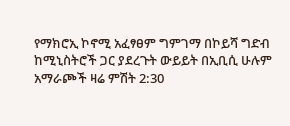የማክሮኢ ኮኖሚ አፈፃፀም ግምገማ በኮይሻ ግድብ ከሚኒስትሮች ጋር ያደረጉት ውይይት በኢቢሲ ሁሉም አማራጮች ዛሬ ምሽት 2:30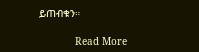ይጠብቁን።

            Read More